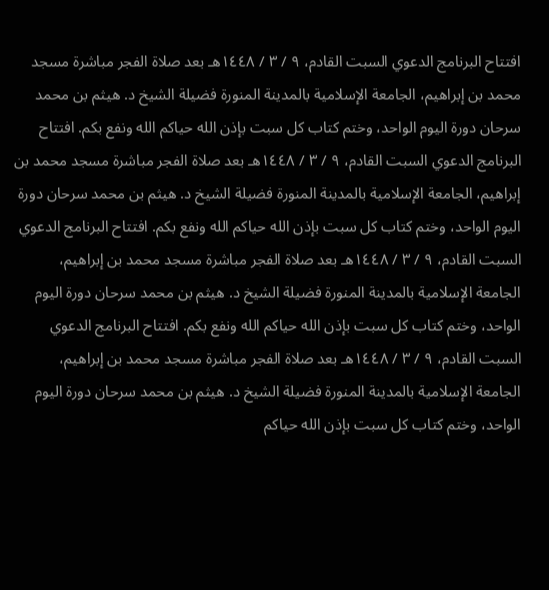افتتاح البرنامج الدعوي السبت القادم، ٩ / ٣ / ١٤٤٨هـ بعد صلاة الفجر مباشرة مسجد محمد بن إبراهيم، الجامعة الإسلامية بالمدينة المنورة فضيلة الشيخ د. هيثم بن محمد سرحان دورة اليوم الواحد، وختم كتاب كل سبت بإذن الله حياكم الله ونفع بكم. افتتاح البرنامج الدعوي السبت القادم، ٩ / ٣ / ١٤٤٨هـ بعد صلاة الفجر مباشرة مسجد محمد بن إبراهيم، الجامعة الإسلامية بالمدينة المنورة فضيلة الشيخ د. هيثم بن محمد سرحان دورة اليوم الواحد، وختم كتاب كل سبت بإذن الله حياكم الله ونفع بكم. افتتاح البرنامج الدعوي السبت القادم، ٩ / ٣ / ١٤٤٨هـ بعد صلاة الفجر مباشرة مسجد محمد بن إبراهيم، الجامعة الإسلامية بالمدينة المنورة فضيلة الشيخ د. هيثم بن محمد سرحان دورة اليوم الواحد، وختم كتاب كل سبت بإذن الله حياكم الله ونفع بكم. افتتاح البرنامج الدعوي السبت القادم، ٩ / ٣ / ١٤٤٨هـ بعد صلاة الفجر مباشرة مسجد محمد بن إبراهيم، الجامعة الإسلامية بالمدينة المنورة فضيلة الشيخ د. هيثم بن محمد سرحان دورة اليوم الواحد، وختم كتاب كل سبت بإذن الله حياكم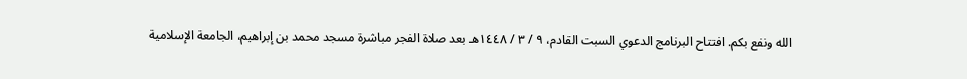الله ونفع بكم. افتتاح البرنامج الدعوي السبت القادم، ٩ / ٣ / ١٤٤٨هـ بعد صلاة الفجر مباشرة مسجد محمد بن إبراهيم، الجامعة الإسلامية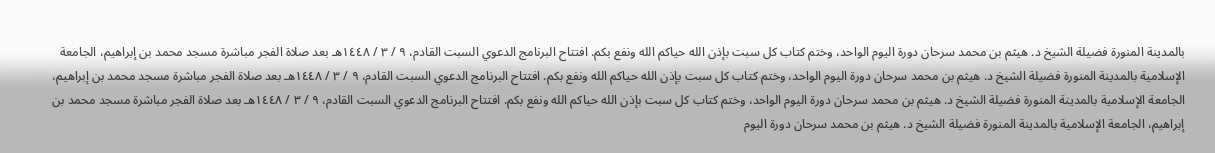بالمدينة المنورة فضيلة الشيخ د. هيثم بن محمد سرحان دورة اليوم الواحد، وختم كتاب كل سبت بإذن الله حياكم الله ونفع بكم. افتتاح البرنامج الدعوي السبت القادم، ٩ / ٣ / ١٤٤٨هـ بعد صلاة الفجر مباشرة مسجد محمد بن إبراهيم، الجامعة الإسلامية بالمدينة المنورة فضيلة الشيخ د. هيثم بن محمد سرحان دورة اليوم الواحد، وختم كتاب كل سبت بإذن الله حياكم الله ونفع بكم. افتتاح البرنامج الدعوي السبت القادم، ٩ / ٣ / ١٤٤٨هـ بعد صلاة الفجر مباشرة مسجد محمد بن إبراهيم، الجامعة الإسلامية بالمدينة المنورة فضيلة الشيخ د. هيثم بن محمد سرحان دورة اليوم الواحد، وختم كتاب كل سبت بإذن الله حياكم الله ونفع بكم. افتتاح البرنامج الدعوي السبت القادم، ٩ / ٣ / ١٤٤٨هـ بعد صلاة الفجر مباشرة مسجد محمد بن إبراهيم، الجامعة الإسلامية بالمدينة المنورة فضيلة الشيخ د. هيثم بن محمد سرحان دورة اليوم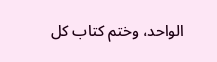الواحد، وختم كتاب كل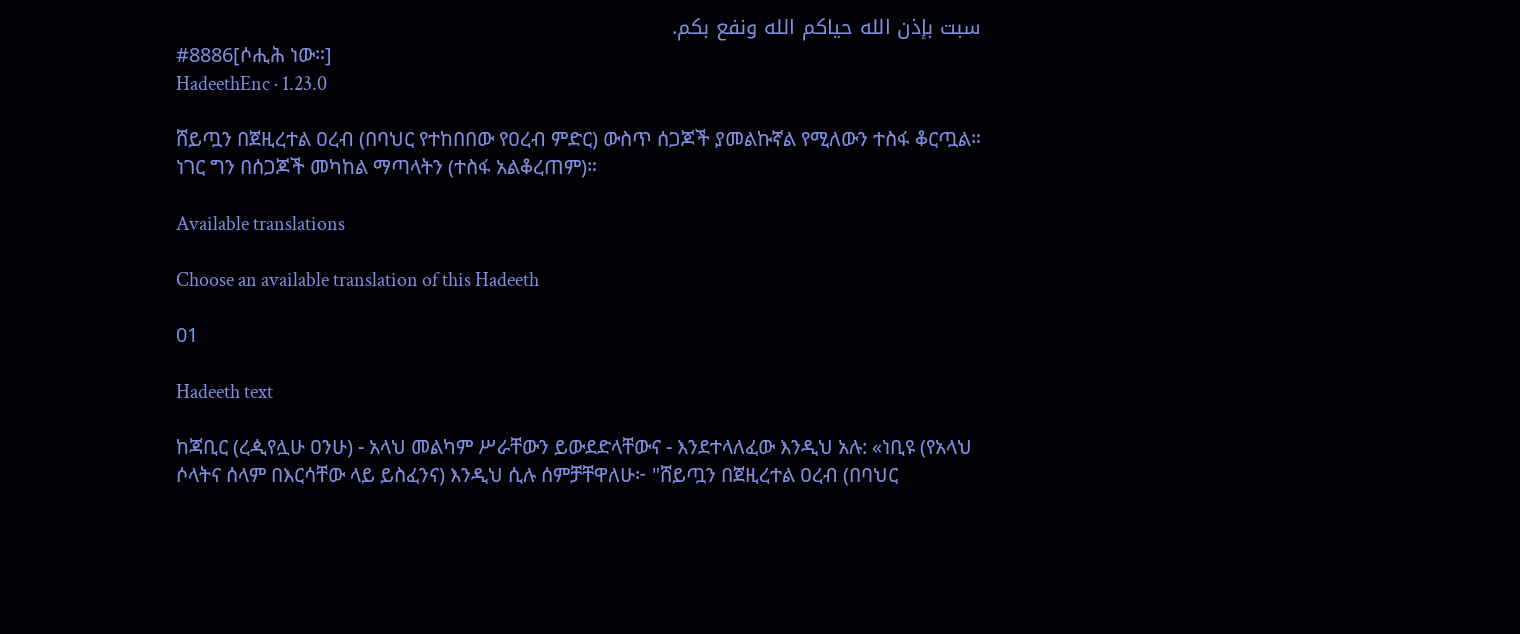سبت بإذن الله حياكم الله ونفع بكم.
#8886[ሶሒሕ ነው።]
HadeethEnc · 1.23.0

ሸይጧን በጀዚረተል ዐረብ (በባህር የተከበበው የዐረብ ምድር) ውስጥ ሰጋጆች ያመልኩኛል የሚለውን ተስፋ ቆርጧል። ነገር ግን በሰጋጆች መካከል ማጣላትን (ተስፋ አልቆረጠም)።

Available translations

Choose an available translation of this Hadeeth

01

Hadeeth text

ከጃቢር (ረዺየሏሁ ዐንሁ) - አላህ መልካም ሥራቸውን ይውደድላቸውና - እንደተላለፈው እንዲህ አሉ: «ነቢዩ (የአላህ ሶላትና ሰላም በእርሳቸው ላይ ይስፈንና) እንዲህ ሲሉ ሰምቻቸዋለሁ፦ "ሸይጧን በጀዚረተል ዐረብ (በባህር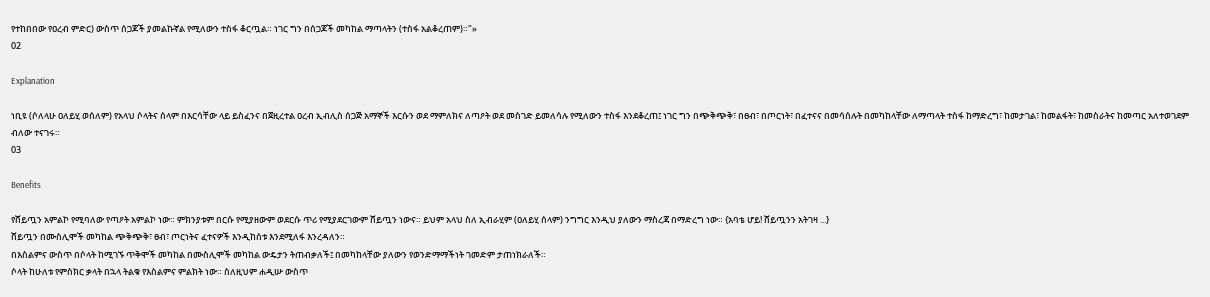የተከበበው የዐረብ ምድር) ውስጥ ሰጋጆች ያመልኩኛል የሚለውን ተስፋ ቆርጧል። ነገር ግን በሰጋጆች መካከል ማጣላትን (ተስፋ አልቆረጠም)።"»
02

Explanation

ነቢዩ (ሶለላሁ ዐለይሂ ወሰለም) የአላህ ሶላትና ሰላም በእርሳቸው ላይ ይስፈንና በጀዚረተል ዐረብ ኢብሊስ ሰጋጅ አማኞች እርሱን ወደ ማምለክና ለጣዖት ወደ መስገድ ይመለሳሉ የሚለውን ተስፋ እንደቆረጠ፤ ነገር ግን በጭቅጭቅ፣ በፀብ፣ በጦርነት፣ በፈተናና በመሳሰሉት በመካከላቸው ለማጣላት ተስፋ ከማድረግ፣ ከመታገል፣ ከመልፋት፣ ከመስራትና ከመጣር አለተወገደም ብለው ተናገሩ።
03

Benefits

የሸይጧን አምልኮ የሚባለው የጣዖት አምልኮ ነው። ምክንያቱም በርሱ የሚያዘውም ወደርሱ ጥሪ የሚያደርገውም ሸይጧን ነውና። ይህም አላህ ስለ ኢብራሂም (ዐለይሂ ሰላም) ንግግር እንዲህ ያለውን ማስረጃ በማድረግ ነው። {አባቴ ሆይ! ሸይጧንን አትገዛ ...}
ሸይጧን በሙስሊሞች መካከል ጭቅጭቅ፣ ፀብ፣ ጦርነትና ፈተናዎች እንዲከሰቱ እንደሚለፋ እንረዳለን።
በእስልምና ውስጥ በሶላት ከሚገኙ ጥቅሞች መካከል በሙስሊሞች መካከል ውዴታን ትጠብቃለች፤ በመካከላቸው ያለውን የወንድማማችነት ገመድም ታጠነክራለች።
ሶላት ከሁለቱ የምስክር ቃላት በኋላ ትልቁ የእስልምና ምልክት ነው። ስለዚህም ሐዲሡ ውስጥ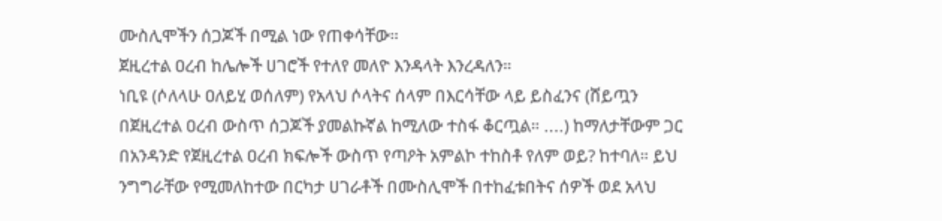ሙስሊሞችን ሰጋጆች በሚል ነው የጠቀሳቸው።
ጀዚረተል ዐረብ ከሌሎች ሀገሮች የተለየ መለዮ እንዳላት እንረዳለን።
ነቢዩ (ሶለላሁ ዐለይሂ ወሰለም) የአላህ ሶላትና ሰላም በእርሳቸው ላይ ይስፈንና (ሸይጧን በጀዚረተል ዐረብ ውስጥ ሰጋጆች ያመልኩኛል ከሚለው ተስፋ ቆርጧል። ....) ከማለታቸውም ጋር በአንዳንድ የጀዚረተል ዐረብ ክፍሎች ውስጥ የጣዖት አምልኮ ተከስቶ የለም ወይ? ከተባለ። ይህ ንግግራቸው የሚመለከተው በርካታ ሀገራቶች በሙስሊሞች በተከፈቱበትና ሰዎች ወደ አላህ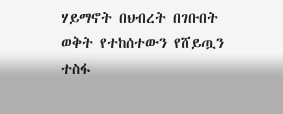ሃይማኖት በህብረት በገቡበት ወቅት የተከሰተውን የሸይጧን ተስፋ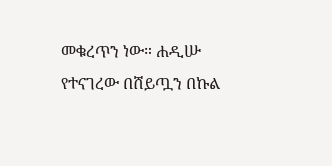መቁረጥን ነው። ሐዲሡ የተናገረው በሸይጧን በኩል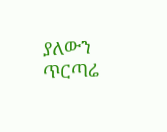ያለውን ጥርጣሬ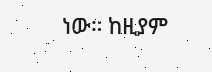ነው። ከዚያም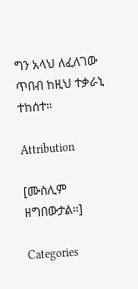ግን አላህ ለፈለገው ጥበብ ከዚህ ተቃራኒ ተከሰተ።

Attribution

[ሙስሊም ዘግበውታል።]

Categories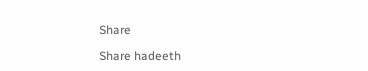Share

Share hadeeth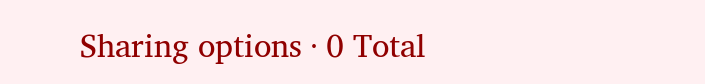Sharing options · 0 Total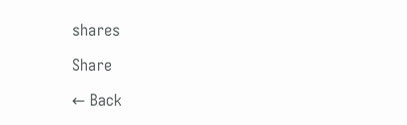shares

Share

← Back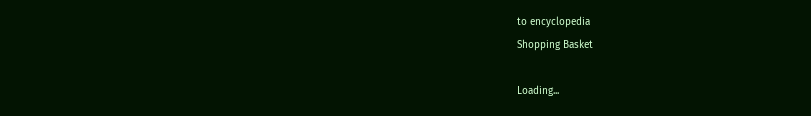to encyclopedia
Shopping Basket

Loading...